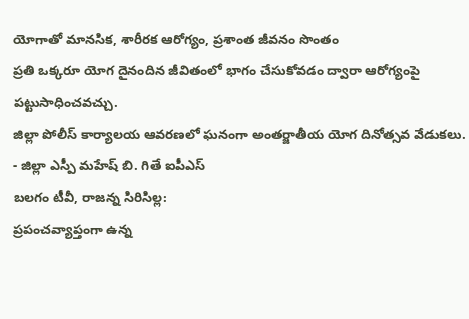యోగాతో మానసిక, శారీరక ఆరోగ్యం, ప్రశాంత జీవనం సొంతం
ప్రతి ఒక్కరూ యోగ దైనందిన జీవితంలో భాగం చేసుకోవడం ద్వారా ఆరోగ్యంపై పట్టుసాధించవచ్చు.
జిల్లా పోలీస్ కార్యాలయ ఆవరణలో ఘనంగా అంతర్జాతీయ యోగ దినోత్సవ వేడుకలు.
- జిల్లా ఎస్పీ మహేష్ బి. గితే ఐపీఎస్
బలగం టీవీ, రాజన్న సిరిసిల్ల:
ప్రపంచవ్యాప్తంగా ఉన్న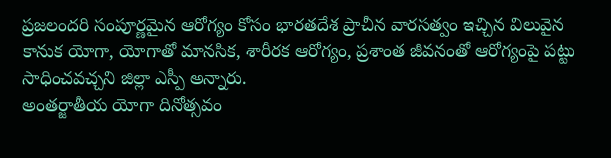ప్రజలందరి సంపూర్ణమైన ఆరోగ్యం కోసం భారతదేశ ప్రాచీన వారసత్వం ఇచ్చిన విలువైన కానుక యోగా, యోగాతో మానసిక, శారీరక ఆరోగ్యం, ప్రశాంత జీవనంతో ఆరోగ్యంపై పట్టు సాధించవచ్చని జిల్లా ఎస్పీ అన్నారు.
అంతర్జాతీయ యోగా దినోత్సవం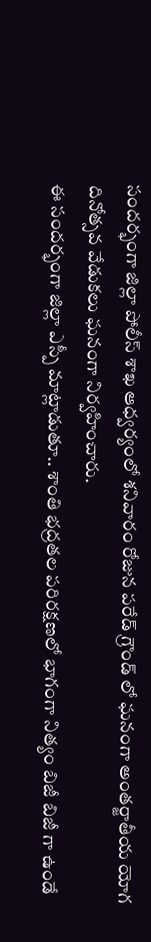సందర్భంగా జిల్లా పోలీస్ శాఖ ఆధ్వర్యంలో శనివారం రోజున పరేడ్ గ్రౌండ్ లో ఘనంగా అంతర్జాతీయ యోగ దినోత్సవ వేడుకలు ఘనంగా నిర్వహించారు.
ఈ సందర్భంగా జిల్లా ఎస్పీ మాట్లాడుతూ.. శాంతి భద్రతల పరిరక్షణలో భాగంగా నిత్యం బిజీ బిజీ గా ఉండే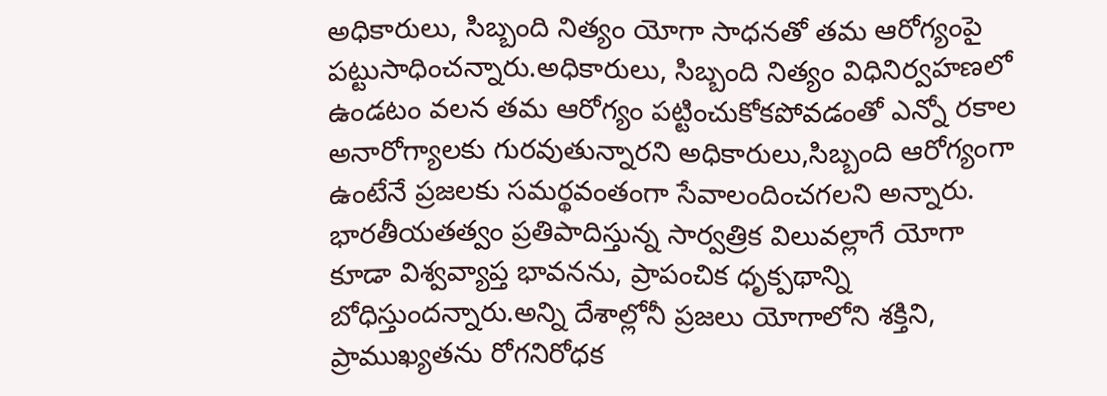అధికారులు, సిబ్బంది నిత్యం యోగా సాధనతో తమ ఆరోగ్యంపై పట్టుసాధించన్నారు.అధికారులు, సిబ్బంది నిత్యం విధినిర్వహణలో ఉండటం వలన తమ ఆరోగ్యం పట్టించుకోకపోవడంతో ఎన్నో రకాల అనారోగ్యాలకు గురవుతున్నారని అధికారులు,సిబ్బంది ఆరోగ్యంగా ఉంటేనే ప్రజలకు సమర్థవంతంగా సేవాలందించగలని అన్నారు.
భారతీయతత్వం ప్రతిపాదిస్తున్న సార్వత్రిక విలువల్లాగే యోగా కూడా విశ్వవ్యాప్త భావనను, ప్రాపంచిక ధృక్పథాన్ని బోధిస్తుందన్నారు.అన్ని దేశాల్లోనీ ప్రజలు యోగాలోని శక్తిని, ప్రాముఖ్యతను రోగనిరోధక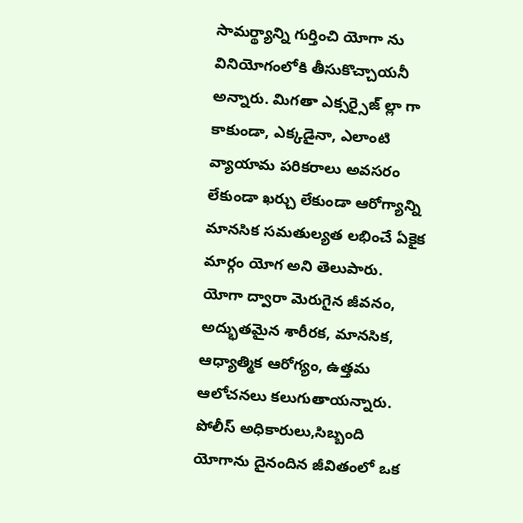సామర్థ్యాన్ని గుర్తించి యోగా ను వినియోగంలోకి తీసుకొచ్చాయనీ అన్నారు. మిగతా ఎక్సర్సైజ్ ల్లా గా కాకుండా, ఎక్కడైనా, ఎలాంటి వ్యాయామ పరికరాలు అవసరం లేకుండా ఖర్చు లేకుండా ఆరోగ్యాన్ని మానసిక సమతుల్యత లభించే ఏకైక మార్గం యోగ అని తెలుపారు. యోగా ద్వారా మెరుగైన జీవనం, అద్భుతమైన శారీరక, మానసిక, ఆధ్యాత్మిక ఆరోగ్యం, ఉత్తమ ఆలోచనలు కలుగుతాయన్నారు. పోలీస్ అధికారులు,సిబ్బంది యోగాను దైనందిన జీవితంలో ఒక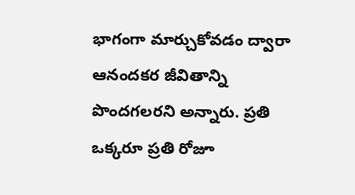భాగంగా మార్చుకోవడం ద్వారా ఆనందకర జీవితాన్ని పొందగలరని అన్నారు. ప్రతి ఒక్కరూ ప్రతి రోజూ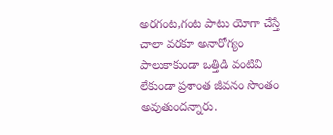అరగంట,గంట పాటు యోగా చేస్తే చాలా వరకూ అనారోగ్యం పాలుకాకుండా ఒత్తిడి వంటివి లేకుండా ప్రశాంత జీవనం సొంతం అవుతుందన్నారు.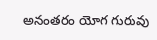అనంతరం యోగ గురువు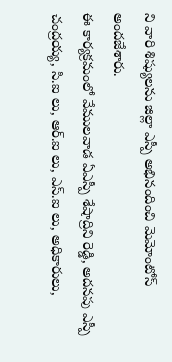ని వారి శిష్యులను జిల్లా ఎస్పీ అభినందించి మెమోంటోస్ అందజేశారు.
ఈ కార్యక్రమంలో వేములవాడ ఏఎస్పీ శేషాద్రిని రెడ్డి, అదనపు ఎస్పీ చంద్రయ్య, సి.ఐ లు, ఆర్.ఐ లు, ఎస్.ఐ లు, అధికారులు,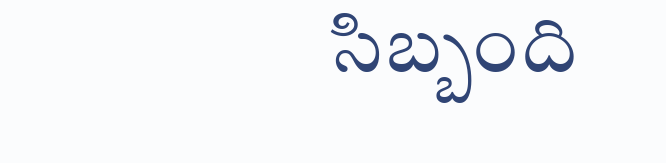సిబ్బంది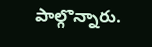పాల్గొన్నారు.